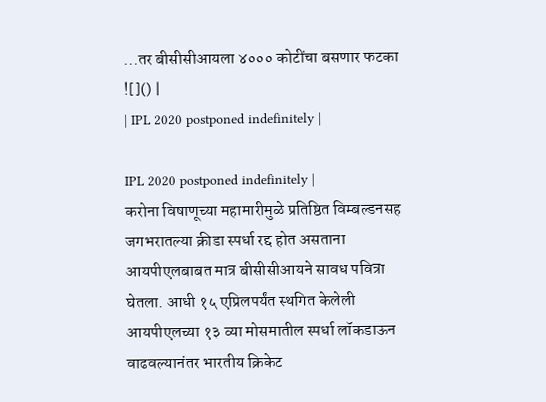...तर बीसीसीआयला ४००० कोटींचा बसणार फटका
![]() |
| IPL 2020 postponed indefinitely |

IPL 2020 postponed indefinitely |
करोना विषाणूच्या महामारीमुळे प्रतिष्ठित विम्बल्डनसह जगभरातल्या क्रीडा स्पर्धा रद्द होत असताना आयपीएलबाबत मात्र बीसीसीआयने सावध पवित्रा घेतला. आधी १५ एप्रिलपर्यंत स्थगित केलेली आयपीएलच्या १३ व्या मोसमातील स्पर्धा लॉकडाऊन वाढवल्यानंतर भारतीय क्रिकेट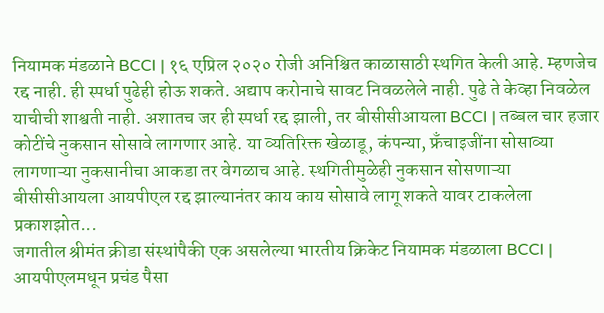नियामक मंडळाने BCCI | १६ एप्रिल २०२० रोजी अनिश्चित काळासाठी स्थगित केली आहे. म्हणजेच रद्द नाही. ही स्पर्धा पुढेही होऊ शकते. अद्याप करोनाचे सावट निवळलेले नाही. पुढे ते केव्हा निवळेल याचीची शाश्वती नाही. अशातच जर ही स्पर्धा रद्द झाली, तर बीसीसीआयला BCCI | तब्बल चार हजार कोटींचे नुकसान सोसावे लागणार आहे. या व्यतिरिक्त खेळाडू, कंपन्या, फ्रँचाइजींना सोसाव्या लागणाऱ्या नुकसानीचा आकडा तर वेगळाच आहे. स्थगितीमुळेही नुकसान सोसणाऱ्या बीसीसीआयला आयपीएल रद्द झाल्यानंतर काय काय सोसावे लागू शकते यावर टाकलेला प्रकाशझोत...
जगातील श्रीमंत क्रीडा संस्थांपैकी एक असलेल्या भारतीय क्रिकेट नियामक मंडळाला BCCI | आयपीएलमधून प्रचंड पैसा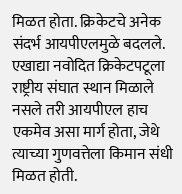मिळत होता. क्रिकेटचे अनेक संदर्भ आयपीएलमुळे बदलले. एखाद्या नवोदित क्रिकेटपटूला राष्ट्रीय संघात स्थान मिळाले नसले तरी आयपीएल हाच एकमेव असा मार्ग होता, जेथे त्याच्या गुणवत्तेला किमान संधी मिळत होती.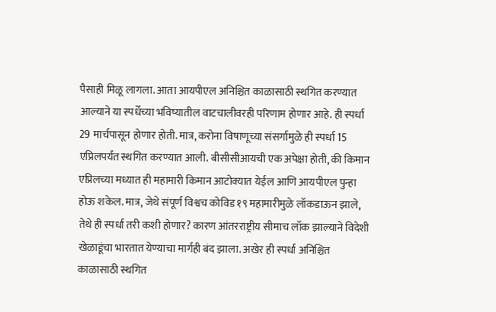पैसाही मिळू लागला. आता आयपीएल अनिश्चित काळासाठी स्थगित करण्यात आल्याने या स्पर्धेच्या भविष्यातील वाटचालीवरही परिणाम होणार आहे. ही स्पर्धा 29 मार्चपासून होणार होती. मात्र, करोना विषाणूच्या संसर्गामुळे ही स्पर्धा 15 एप्रिलपर्यंत स्थगित करण्यात आली. बीसीसीआयची एक अपेक्षा होती, की किमान एप्रिलच्या मध्यात ही महामारी किमान आटोक्यात येईल आणि आयपीएल पुन्हा होऊ शकेल. मात्र, जेथे संपूर्ण विश्वच कोविड १९ महामारीमुळे लॉकडाऊन झाले, तेथे ही स्पर्धा तरी कशी होणार? कारण आंतरराष्ट्रीय सीमाच लॉक झाल्याने विदेशी खेळाडूंचा भारतात येण्याचा मार्गही बंद झाला. अखेर ही स्पर्धा अनिश्चित काळासाठी स्थगित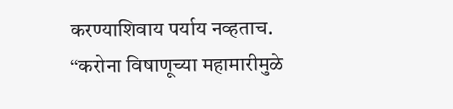करण्याशिवाय पर्याय नव्हताच.
‘‘करोना विषाणूच्या महामारीमुळे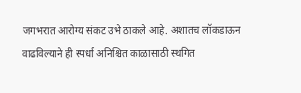जगभरात आरोग्य संकट उभे ठाकले आहे. अशातच लॉकडाऊन वाढविल्याने ही स्पर्धा अनिश्चित काळासाठी स्थगित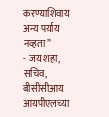करण्याशिवाय अन्य पर्याय नव्हता’’
- जय शहा, सचिव, बीसीसीआय
आयपीएलच्या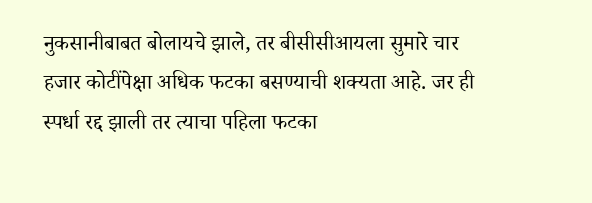नुकसानीबाबत बोलायचे झाले, तर बीसीसीआयला सुमारे चार हजार कोटींपेक्षा अधिक फटका बसण्याची शक्यता आहे. जर ही स्पर्धा रद्द झाली तर त्याचा पहिला फटका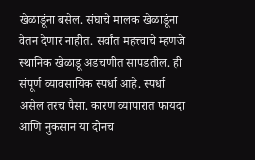खेळाडूंना बसेल. संघाचे मालक खेळाडूंना वेतन देणार नाहीत. सर्वांत महत्त्वाचे म्हणजे स्थानिक खेळाडू अडचणीत सापडतील. ही संपूर्ण व्यावसायिक स्पर्धा आहे. स्पर्धा असेल तरच पैसा. कारण व्यापारात फायदा आणि नुकसान या दोनच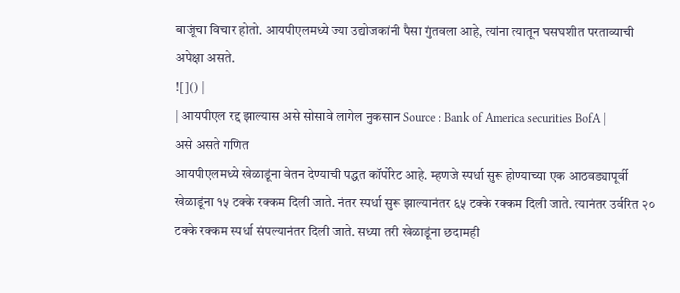बाजूंचा विचार होतो. आयपीएलमध्ये ज्या उद्योजकांनी पैसा गुंतवला आहे, त्यांना त्यातून घसघशीत परताव्याची अपेक्षा असते.
![]() |
| आयपीएल रद्द झाल्यास असे सोसावे लागेल नुकसान Source : Bank of America securities BofA |
असे असते गणित
आयपीएलमध्ये खेळाडूंना वेतन देण्याची पद्धत कॉर्पोरेट आहे. म्हणजे स्पर्धा सुरू होण्याच्या एक आठवड्यापूर्वी खेळाडूंना १५ टक्के रक्कम दिली जाते. नंतर स्पर्धा सुरू झाल्यानंतर ६५ टक्के रक्कम दिली जाते. त्यानंतर उर्वरित २० टक्के रक्कम स्पर्धा संपल्यानंतर दिली जाते. सध्या तरी खेळाडूंना छदामही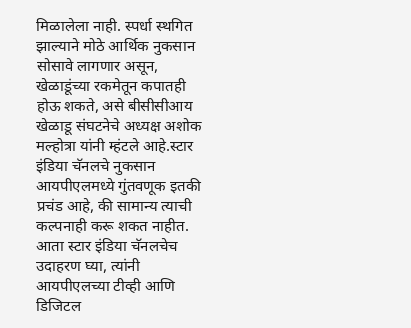मिळालेला नाही. स्पर्धा स्थगित झाल्याने मोठे आर्थिक नुकसान सोसावे लागणार असून, खेळाडूंच्या रकमेतून कपातही होऊ शकते, असे बीसीसीआय खेळाडू संघटनेचे अध्यक्ष अशोक मल्होत्रा यांनी म्हंटले आहे.स्टार इंडिया चॅनलचे नुकसान
आयपीएलमध्ये गुंतवणूक इतकी प्रचंड आहे, की सामान्य त्याची कल्पनाही करू शकत नाहीत. आता स्टार इंडिया चॅनलचेच उदाहरण घ्या, त्यांनी आयपीएलच्या टीव्ही आणि डिजिटल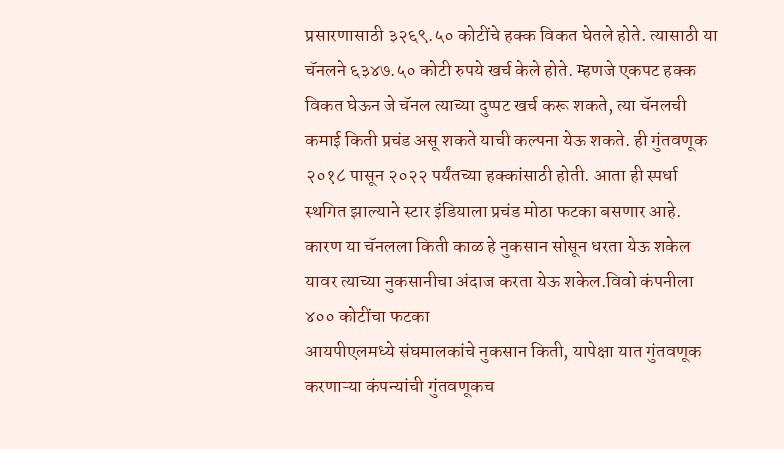प्रसारणासाठी ३२६९.५० कोटींचे हक्क विकत घेतले होते. त्यासाठी या चॅनलने ६३४७.५० कोटी रुपये खर्च केले होते. म्हणजे एकपट हक्क विकत घेऊन जे चॅनल त्याच्या दुप्पट खर्च करू शकते, त्या चॅनलची कमाई किती प्रचंड असू शकते याची कल्पना येऊ शकते. ही गुंतवणूक २०१८ पासून २०२२ पर्यंतच्या हक्कांसाठी होती. आता ही स्पर्धा स्थगित झाल्याने स्टार इंडियाला प्रचंड मोठा फटका बसणार आहे. कारण या चॅनलला किती काळ हे नुकसान सोसून धरता येऊ शकेल यावर त्याच्या नुकसानीचा अंदाज करता येऊ शकेल.विवो कंपनीला ४०० कोटींचा फटका
आयपीएलमध्ये संघमालकांचे नुकसान किती, यापेक्षा यात गुंतवणूक करणाऱ्या कंपन्यांची गुंतवणूकच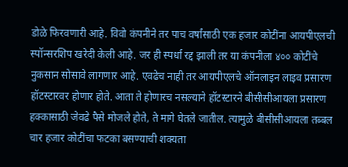डोळे फिरवणारी आहे. विवो कंपनीने तर पाच वर्षांसाठी एक हजार कोटींना आयपीएलची स्पॉन्सरशिप खरेदी केली आहे. जर ही स्पर्धा रद्द झाली तर या कंपनीला ४०० कोटींचे नुकसान सोसावे लागणार आहे. एवढेच नाही तर आयपीएलचे ऑनलाइन लाइव प्रसारण हॉटस्टारवर होणार होते. आता ते होणारच नसल्याने हॉटस्टारने बीसीसीआयला प्रसारण हक्कासाठी जेवढे पैसे मोजले होते, ते मागे घेतले जातील. त्यामुळे बीसीसीआयला तब्बल चार हजार कोटींचा फटका बसण्याची शक्यता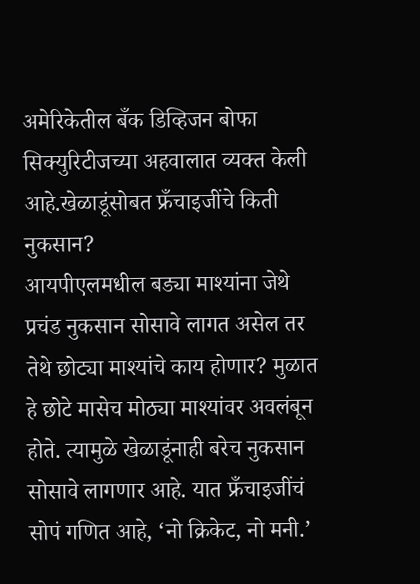अमेरिकेतील बँक डिव्हिजन बोफा सिक्युरिटीजच्या अहवालात व्यक्त केली आहे.खेळाडूंसोबत फ्रँचाइजींचे किती नुकसान?
आयपीएलमधील बड्या माश्यांना जेथे प्रचंड नुकसान सोसावे लागत असेल तर तेथे छोट्या माश्यांचे काय होणार? मुळात हे छोटे मासेच मोठ्या माश्यांवर अवलंबून होते. त्यामुळे खेळाडूंनाही बरेच नुकसान सोसावे लागणार आहे. यात फ्रँचाइजींचं सोपं गणित आहे, ‘नो क्रिकेट, नो मनी.’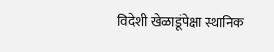विदेशी खेळाडूंपेक्षा स्थानिक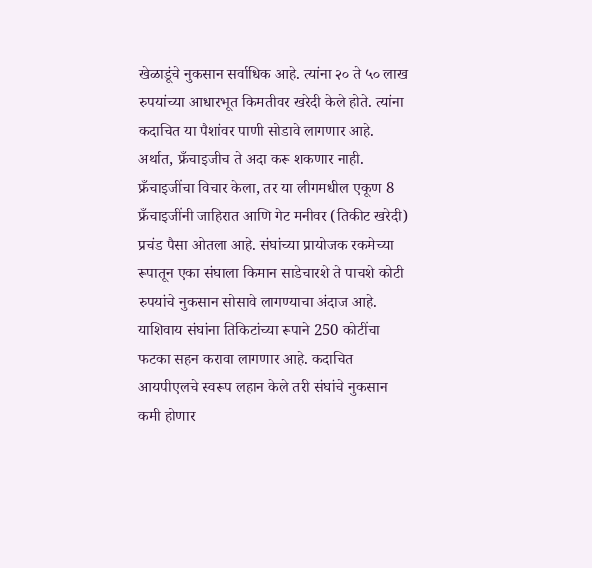खेळाडूंचे नुकसान सर्वाधिक आहे. त्यांना २० ते ५० लाख रुपयांच्या आधारभूत किमतीवर खरेदी केले होते. त्यांना कदाचित या पैशांवर पाणी सोडावे लागणार आहे. अर्थात, फ्रँचाइजीच ते अदा करू शकणार नाही. फ्रँचाइजींचा विचार केला, तर या लीगमधील एकूण 8 फ्रँचाइजींनी जाहिरात आणि गेट मनीवर (तिकीट खरेदी) प्रचंड पैसा ओतला आहे. संघांच्या प्रायोजक रकमेच्या रूपातून एका संघाला किमान साडेचारशे ते पाचशे कोटी रुपयांचे नुकसान सोसावे लागण्याचा अंदाज आहे. याशिवाय संघांना तिकिटांच्या रूपाने 250 कोटींचा फटका सहन करावा लागणार आहे. कदाचित आयपीएलचे स्वरूप लहान केले तरी संघांचे नुकसान कमी होणार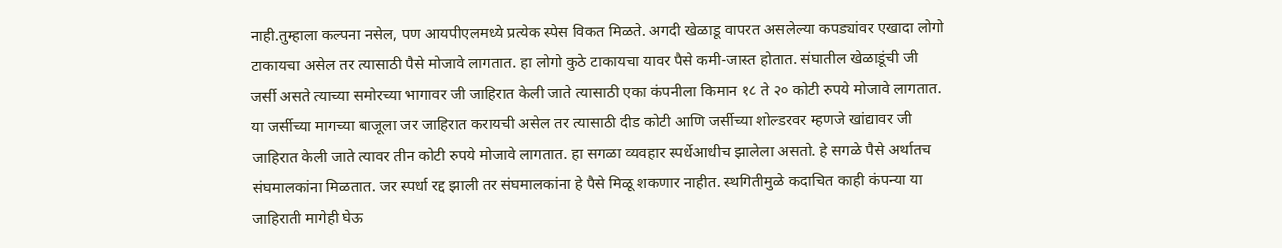नाही.तुम्हाला कल्पना नसेल, पण आयपीएलमध्ये प्रत्येक स्पेस विकत मिळते. अगदी खेळाडू वापरत असलेल्या कपड्यांवर एखादा लोगो टाकायचा असेल तर त्यासाठी पैसे मोजावे लागतात. हा लोगो कुठे टाकायचा यावर पैसे कमी-जास्त होतात. संघातील खेळाडूंची जी जर्सी असते त्याच्या समोरच्या भागावर जी जाहिरात केली जाते त्यासाठी एका कंपनीला किमान १८ ते २० कोटी रुपये मोजावे लागतात. या जर्सीच्या मागच्या बाजूला जर जाहिरात करायची असेल तर त्यासाठी दीड कोटी आणि जर्सीच्या शोल्डरवर म्हणजे खांद्यावर जी जाहिरात केली जाते त्यावर तीन कोटी रुपये मोजावे लागतात. हा सगळा व्यवहार स्पर्धेआधीच झालेला असतो. हे सगळे पैसे अर्थातच संघमालकांना मिळतात. जर स्पर्धा रद्द झाली तर संघमालकांना हे पैसे मिळू शकणार नाहीत. स्थगितीमुळे कदाचित काही कंपन्या या जाहिराती मागेही घेऊ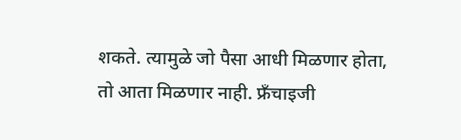शकते. त्यामुळे जो पैसा आधी मिळणार होता, तो आता मिळणार नाही. फ्रँचाइजी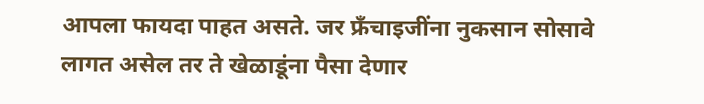आपला फायदा पाहत असते. जर फ्रँचाइजींना नुकसान सोसावे लागत असेल तर ते खेळाडूंना पैसा देणार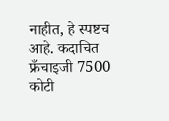नाहीत, हे स्पष्टच आहे. कदाचित फ्रँचाइजी 7500 कोटी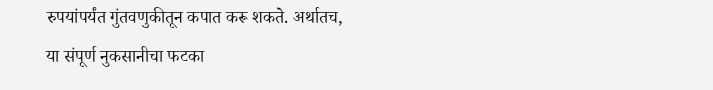रुपयांपर्यंत गुंतवणुकीतून कपात करू शकते. अर्थातच, या संपूर्ण नुकसानीचा फटका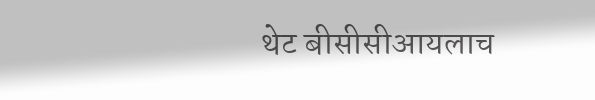थेट बीसीसीआयलाच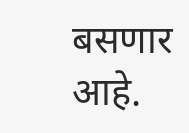बसणार आहे.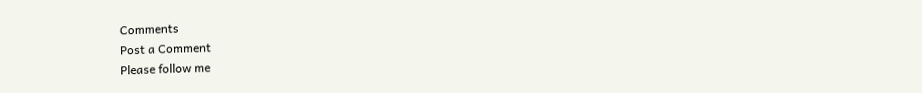Comments
Post a Comment
Please follow me